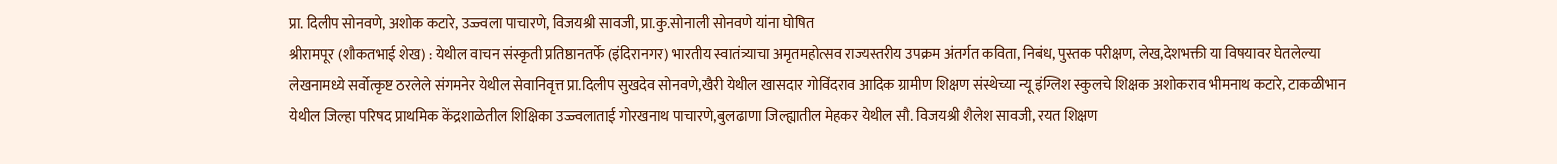प्रा. दिलीप सोनवणे, अशोक कटारे, उज्ज्वला पाचारणे, विजयश्री सावजी, प्रा.कु.सोनाली सोनवणे यांना घोषित
श्रीरामपूर (शौकतभाई शेख) : येथील वाचन संस्कृती प्रतिष्ठानतर्फे (इंदिरानगर) भारतीय स्वातंत्र्याचा अमृतमहोत्सव राज्यस्तरीय उपक्रम अंतर्गत कविता, निबंध, पुस्तक परीक्षण, लेख,देशभक्ती या विषयावर घेतलेल्या लेखनामध्ये सर्वोत्कृष्ट ठरलेले संगमनेर येथील सेवानिवृत्त प्रा.दिलीप सुखदेव सोनवणे,खैरी येथील खासदार गोविंदराव आदिक ग्रामीण शिक्षण संस्थेच्या न्यू इंग्लिश स्कुलचे शिक्षक अशोकराव भीमनाथ कटारे, टाकळीभान येथील जिल्हा परिषद प्राथमिक केंद्रशाळेतील शिक्षिका उज्ज्वलाताई गोरखनाथ पाचारणे,बुलढाणा जिल्ह्यातील मेहकर येथील सौ. विजयश्री शैलेश सावजी, रयत शिक्षण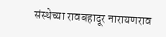संस्थेच्या रावबहादूर नारायणराव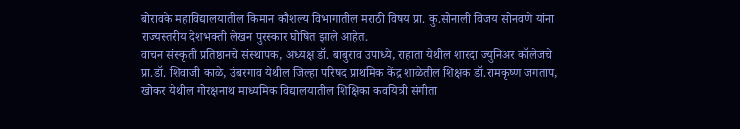बोरावके महाविद्यालयातील किमान कौशल्य विभागातील मराठी विषय प्रा. कु.सोनाली विजय सोनवणे यांना राज्यस्तरीय देशभक्ती लेखन पुरस्कार घोषित झाले आहेत.
वाचन संस्कृती प्रतिष्ठानचे संस्थापक, अध्यक्ष डॉ. बाबुराव उपाध्ये, राहाता येथील शारदा ज्युनिअर कॉलेजचे प्रा.डॉ. शिवाजी काळे, उंबरगाव येथील जिल्हा परिषद प्राथमिक केंद्र शाळेतील शिक्षक डॉ.रामकृष्ण जगताप, खोकर येथील गोरक्षनाथ माध्यमिक विद्यालयातील शिक्षिका कवयित्री संगीता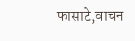फासाटे,वाचन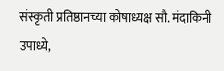संस्कृती प्रतिष्ठानच्या कोषाध्यक्ष सौ. मंदाकिनी उपाध्ये,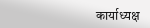कार्याध्यक्ष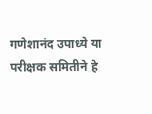गणेशानंद उपाध्ये या परीक्षक समितीने हे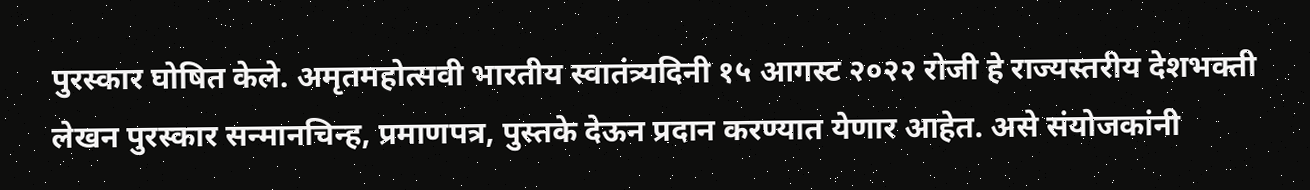पुरस्कार घोषित केले. अमृतमहोत्सवी भारतीय स्वातंत्र्यदिनी १५ आगस्ट २०२२ रोजी हे राज्यस्तरीय देशभक्ती लेखन पुरस्कार सन्मानचिन्ह, प्रमाणपत्र, पुस्तके देऊन प्रदान करण्यात येणार आहेत. असे संयोजकांनी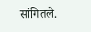सांगितले.